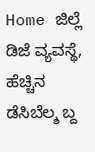Home ಜಿಲ್ಲೆ ಡಿಜೆ ವ್ಯವಸ್ಥೆ, ಹೆಚ್ಚಿನ ಡೆಸಿಬೆಲ್ಶ ಬ್ದ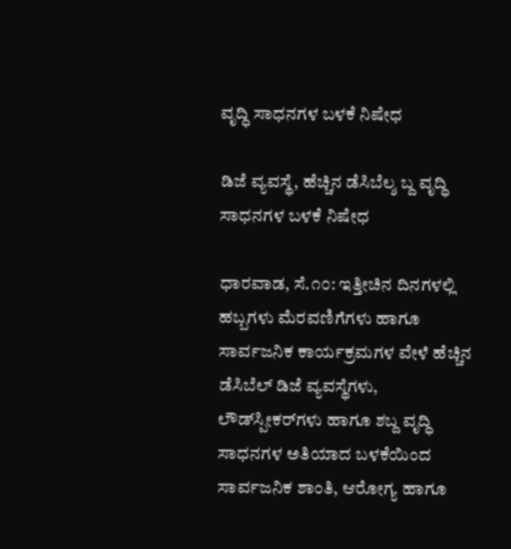ವೃದ್ಧಿ ಸಾಧನಗಳ ಬಳಕೆ ನಿಷೇಧ

ಡಿಜೆ ವ್ಯವಸ್ಥೆ, ಹೆಚ್ಚಿನ ಡೆಸಿಬೆಲ್ಶ ಬ್ದ ವೃದ್ಧಿ ಸಾಧನಗಳ ಬಳಕೆ ನಿಷೇಧ

ಧಾರವಾಡ, ಸೆ.೧೦: ಇತ್ತೀಚಿನ ದಿನಗಳಲ್ಲಿ ಹಬ್ಬಗಳು ಮೆರವಣಿಗೆಗಳು ಹಾಗೂ ಸಾರ್ವಜನಿಕ ಕಾರ್ಯಕ್ರಮಗಳ ವೇಳೆ ಹೆಚ್ಚಿನ ಡೆಸಿಬೆಲ್ ಡಿಜೆ ವ್ಯವಸ್ಥೆಗಳು, ಲೌಡ್‌ಸ್ಪೀಕರ್‌ಗಳು ಹಾಗೂ ಶಬ್ದ ವೃದ್ಧಿ ಸಾಧನಗಳ ಅತಿಯಾದ ಬಳಕೆಯಿಂದ ಸಾರ್ವಜನಿಕ ಶಾಂತಿ, ಆರೋಗ್ಯ ಹಾಗೂ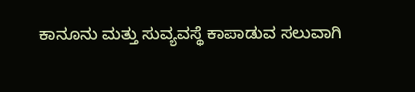ಕಾನೂನು ಮತ್ತು ಸುವ್ಯವಸ್ಥೆ ಕಾಪಾಡುವ ಸಲುವಾಗಿ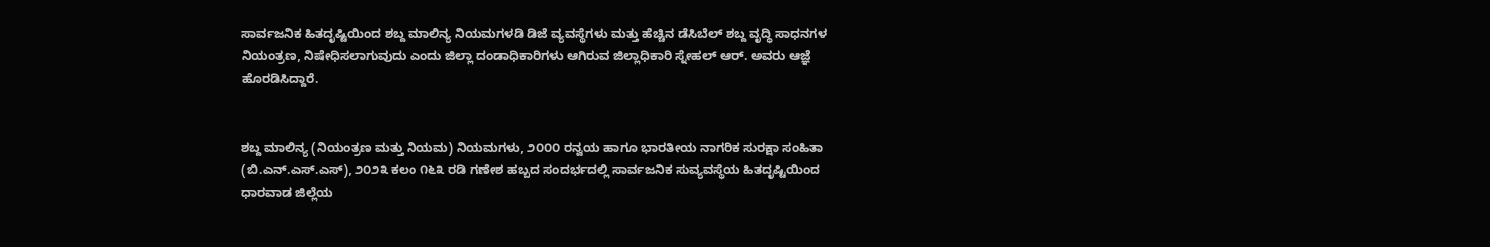ಸಾರ್ವಜನಿಕ ಹಿತದೃಷ್ಟಿಯಿಂದ ಶಬ್ದ ಮಾಲಿನ್ಯ ನಿಯಮಗಳಡಿ ಡಿಜೆ ವ್ಯವಸ್ಥೆಗಳು ಮತ್ತು ಹೆಚ್ಚಿನ ಡೆಸಿಬೆಲ್ ಶಬ್ದ ವೃದ್ಧಿ ಸಾಧನಗಳ ನಿಯಂತ್ರಣ, ನಿಷೇಧಿಸಲಾಗುವುದು ಎಂದು ಜಿಲ್ಲಾ ದಂಡಾಧಿಕಾರಿಗಳು ಆಗಿರುವ ಜಿಲ್ಲಾಧಿಕಾರಿ ಸ್ನೇಹಲ್ ಆರ್. ಅವರು ಆಜ್ಞೆ ಹೊರಡಿಸಿದ್ದಾರೆ.


ಶಬ್ದ ಮಾಲಿನ್ಯ (ನಿಯಂತ್ರಣ ಮತ್ತು ನಿಯಮ) ನಿಯಮಗಳು, ೨೦೦೦ ರನ್ವಯ ಹಾಗೂ ಭಾರತೀಯ ನಾಗರಿಕ ಸುರಕ್ಷಾ ಸಂಹಿತಾ (ಬಿ.ಎನ್.ಎಸ್.ಎಸ್), ೨೦೨೩ ಕಲಂ ೧೬೩ ರಡಿ ಗಣೇಶ ಹಬ್ಬದ ಸಂದರ್ಭದಲ್ಲಿ ಸಾರ್ವಜನಿಕ ಸುವ್ಯವಸ್ಥೆಯ ಹಿತದೃಷ್ಟಿಯಿಂದ ಧಾರವಾಡ ಜಿಲ್ಲೆಯ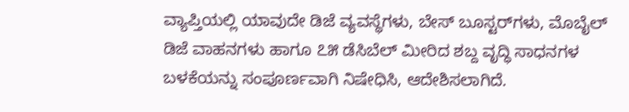ವ್ಯಾಪ್ತಿಯಲ್ಲಿ ಯಾವುದೇ ಡಿಜೆ ವ್ಯವಸ್ಥೆಗಳು, ಬೇಸ್ ಬೂಸ್ಟರ್‌ಗಳು, ಮೊಬೈಲ್ ಡಿಜೆ ವಾಹನಗಳು ಹಾಗೂ ೭೫ ಡೆಸಿಬೆಲ್ ಮೀರಿದ ಶಬ್ದ ವೃದ್ಧಿ ಸಾಧನಗಳ ಬಳಕೆಯನ್ನು ಸಂಪೂರ್ಣವಾಗಿ ನಿಷೇಧಿಸಿ, ಆದೇಶಿಸಲಾಗಿದೆ.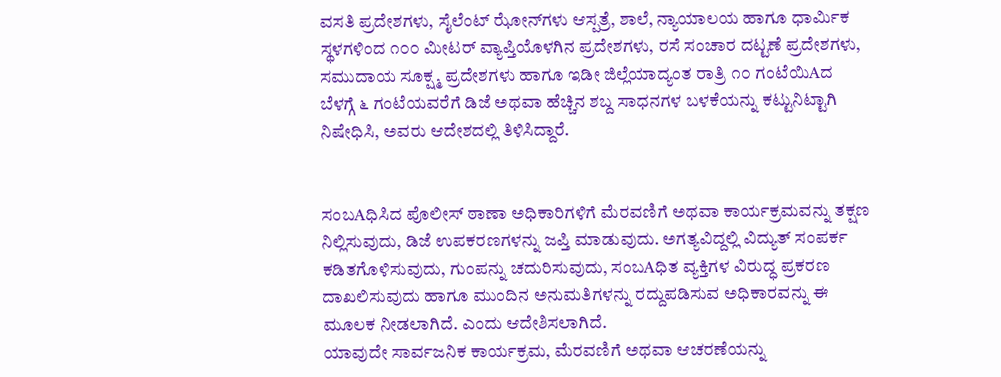ವಸತಿ ಪ್ರದೇಶಗಳು, ಸೈಲೆಂಟ್ ಝೋನ್‌ಗಳು ಆಸ್ಪತ್ರೆ, ಶಾಲೆ, ನ್ಯಾಯಾಲಯ ಹಾಗೂ ಧಾರ್ಮಿಕ ಸ್ಥಳಗಳಿಂದ ೧೦೦ ಮೀಟರ್ ವ್ಯಾಪ್ತಿಯೊಳಗಿನ ಪ್ರದೇಶಗಳು, ರಸೆ ಸಂಚಾರ ದಟ್ಟಣೆ ಪ್ರದೇಶಗಳು, ಸಮುದಾಯ ಸೂಕ್ಷ್ಮ ಪ್ರದೇಶಗಳು ಹಾಗೂ ಇಡೀ ಜಿಲ್ಲೆಯಾದ್ಯಂತ ರಾತ್ರಿ ೧೦ ಗಂಟೆಯಿAದ ಬೆಳಗ್ಗೆ ೬ ಗಂಟೆಯವರೆಗೆ ಡಿಜೆ ಅಥವಾ ಹೆಚ್ಚಿನ ಶಬ್ದ ಸಾಧನಗಳ ಬಳಕೆಯನ್ನು ಕಟ್ಟುನಿಟ್ಟಾಗಿ ನಿಷೇಧಿಸಿ, ಅವರು ಆದೇಶದಲ್ಲಿ ತಿಳಿಸಿದ್ದಾರೆ.


ಸಂಬAಧಿಸಿದ ಪೊಲೀಸ್ ಠಾಣಾ ಅಧಿಕಾರಿಗಳಿಗೆ ಮೆರವಣಿಗೆ ಅಥವಾ ಕಾರ್ಯಕ್ರಮವನ್ನು ತಕ್ಷಣ ನಿಲ್ಲಿಸುವುದು, ಡಿಜೆ ಉಪಕರಣಗಳನ್ನು ಜಪ್ತಿ ಮಾಡುವುದು. ಅಗತ್ಯವಿದ್ದಲ್ಲಿ ವಿದ್ಯುತ್ ಸಂಪರ್ಕ ಕಡಿತಗೊಳಿಸುವುದು, ಗುಂಪನ್ನು ಚದುರಿಸುವುದು, ಸಂಬAಧಿತ ವ್ಯಕ್ತಿಗಳ ವಿರುದ್ಧ ಪ್ರಕರಣ ದಾಖಲಿಸುವುದು ಹಾಗೂ ಮುಂದಿನ ಅನುಮತಿಗಳನ್ನು ರದ್ದುಪಡಿಸುವ ಅಧಿಕಾರವನ್ನು ಈ ಮೂಲಕ ನೀಡಲಾಗಿದೆ. ಎಂದು ಆದೇಶಿಸಲಾಗಿದೆ.
ಯಾವುದೇ ಸಾರ್ವಜನಿಕ ಕಾರ್ಯಕ್ರಮ, ಮೆರವಣಿಗೆ ಅಥವಾ ಆಚರಣೆಯನ್ನು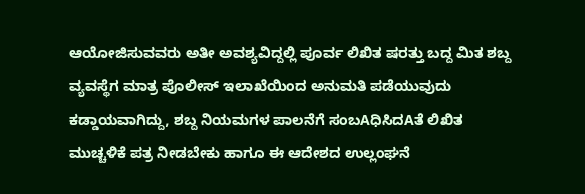ಆಯೋಜಿಸುವವರು ಅತೀ ಅವಶ್ಯವಿದ್ದಲ್ಲಿ ಪೂರ್ವ ಲಿಖಿತ ಷರತ್ತು ಬದ್ದ ಮಿತ ಶಬ್ದ ವ್ಯವಸ್ಥೆಗ ಮಾತ್ರ ಪೊಲೀಸ್ ಇಲಾಖೆಯಿಂದ ಅನುಮತಿ ಪಡೆಯುವುದು ಕಡ್ಡಾಯವಾಗಿದ್ದು, ಶಬ್ದ ನಿಯಮಗಳ ಪಾಲನೆಗೆ ಸಂಬAಧಿಸಿದAತೆ ಲಿಖಿತ ಮುಚ್ಚಳಿಕೆ ಪತ್ರ ನೀಡಬೇಕು ಹಾಗೂ ಈ ಆದೇಶದ ಉಲ್ಲಂಘನೆ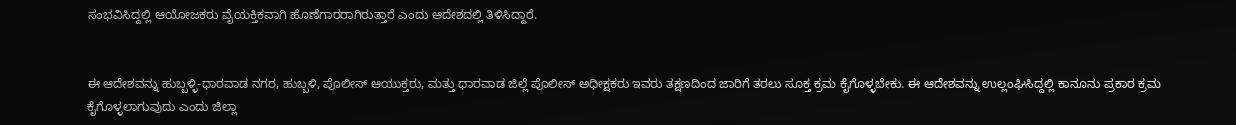ಸಂಭವಿಸಿದ್ದಲ್ಲಿ ಆಯೋಜಕರು ವೈಯಕ್ತಿಕವಾಗಿ ಹೊಣೆಗಾರರಾಗಿರುತ್ತಾರೆ ಎಂದು ಆದೇಶದಲ್ಲಿ ತಿಳಿಸಿದ್ದಾರೆ.


ಈ ಆದೇಶವನ್ನು ಹುಬ್ಬಳ್ಳಿ-ಧಾರವಾಡ ನಗರ, ಹುಬ್ಬಳಿ, ಪೊಲೀಸ್ ಆಯುಕ್ತರು, ಮತ್ತು ಧಾರವಾಡ ಜಿಲ್ಲೆ ಪೊಲೀಸ್ ಅಧೀಕ್ಷಕರು ಇವರು ತಕ್ಷಣದಿಂದ ಜಾರಿಗೆ ತರಲು ಸೂಕ್ತ ಕ್ರಮ ಕೈಗೊಳ್ಳಬೇಕು. ಈ ಆದೇಶವನ್ನು ಉಲ್ಲಂಘಿಸಿದ್ದಲ್ಲಿ ಕಾನೂನು ಪ್ರಕಾರ ಕ್ರಮ ಕೈಗೊಳ್ಳಲಾಗುವುದು ಎಂದು ಜಿಲ್ಲಾ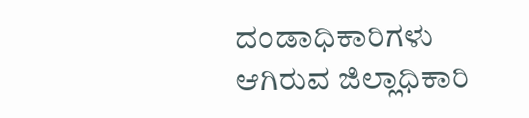ದಂಡಾಧಿಕಾರಿಗಳು ಆಗಿರುವ ಜಿಲ್ಲಾಧಿಕಾರಿ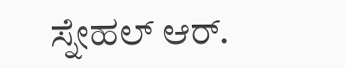ಸ್ನೇಹಲ್ ಆರ್.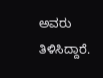ಅವರು ತಿಳಿಸಿದ್ದಾರೆ.